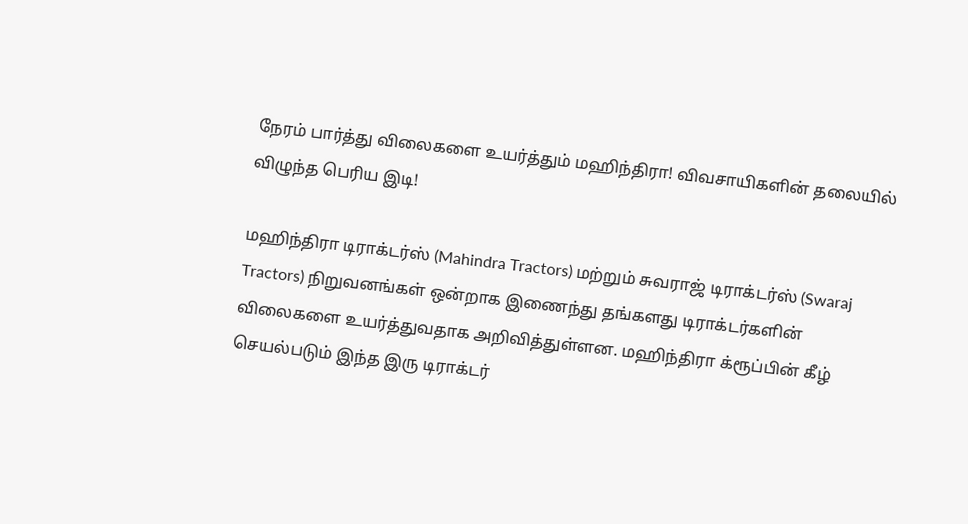நேரம் பார்த்து விலைகளை உயர்த்தும் மஹிந்திரா! விவசாயிகளின் தலையில் விழுந்த பெரிய இடி!

மஹிந்திரா டிராக்டர்ஸ் (Mahindra Tractors) மற்றும் சுவராஜ் டிராக்டர்ஸ் (Swaraj Tractors) நிறுவனங்கள் ஒன்றாக இணைந்து தங்களது டிராக்டர்களின் விலைகளை உயர்த்துவதாக அறிவித்துள்ளன. மஹிந்திரா க்ரூப்பின் கீழ் செயல்படும் இந்த இரு டிராக்டர்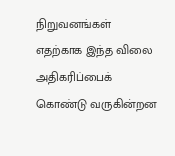நிறுவனங்கள் எதற்காக இந்த விலை அதிகரிப்பைக் கொண்டு வருகின்றன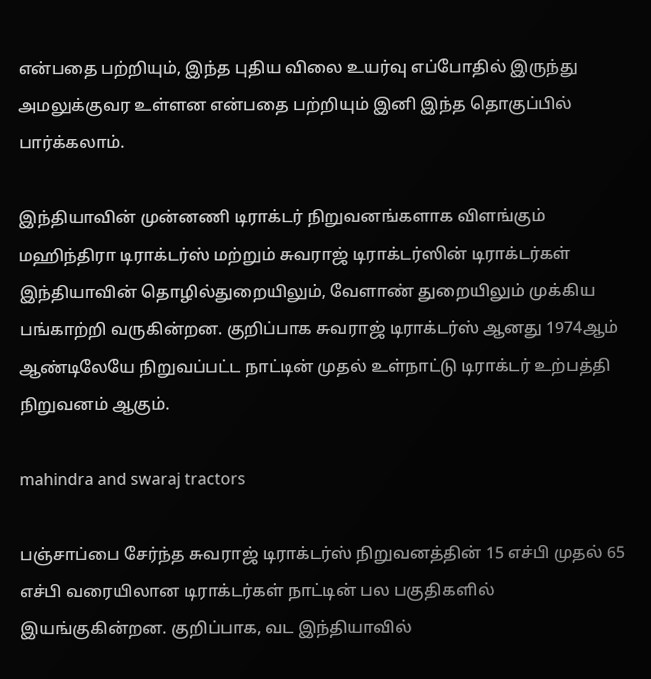என்பதை பற்றியும், இந்த புதிய விலை உயர்வு எப்போதில் இருந்து அமலுக்குவர உள்ளன என்பதை பற்றியும் இனி இந்த தொகுப்பில் பார்க்கலாம்.

இந்தியாவின் முன்னணி டிராக்டர் நிறுவனங்களாக விளங்கும் மஹிந்திரா டிராக்டர்ஸ் மற்றும் சுவராஜ் டிராக்டர்ஸின் டிராக்டர்கள் இந்தியாவின் தொழில்துறையிலும், வேளாண் துறையிலும் முக்கிய பங்காற்றி வருகின்றன. குறிப்பாக சுவராஜ் டிராக்டர்ஸ் ஆனது 1974ஆம் ஆண்டிலேயே நிறுவப்பட்ட நாட்டின் முதல் உள்நாட்டு டிராக்டர் உற்பத்தி நிறுவனம் ஆகும்.

mahindra and swaraj tractors

பஞ்சாப்பை சேர்ந்த சுவராஜ் டிராக்டர்ஸ் நிறுவனத்தின் 15 எச்பி முதல் 65 எச்பி வரையிலான டிராக்டர்கள் நாட்டின் பல பகுதிகளில் இயங்குகின்றன. குறிப்பாக, வட இந்தியாவில்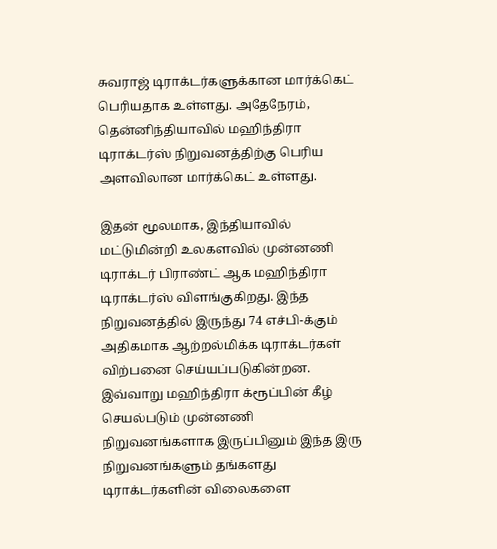சுவராஜ் டிராக்டர்களுக்கான மார்க்கெட் பெரியதாக உள்ளது. அதேநேரம், தென்னிந்தியாவில் மஹிந்திரா டிராக்டர்ஸ் நிறுவனத்திற்கு பெரிய அளவிலான மார்க்கெட் உள்ளது.

இதன் மூலமாக, இந்தியாவில் மட்டுமின்றி உலகளவில் முன்னணி டிராக்டர் பிராண்ட் ஆக மஹிந்திரா டிராக்டர்ஸ் விளங்குகிறது. இந்த நிறுவனத்தில் இருந்து 74 எச்பி-க்கும் அதிகமாக ஆற்றல்மிக்க டிராக்டர்கள் விற்பனை செய்யப்படுகின்றன. இவ்வாறு மஹிந்திரா க்ரூப்பின் கீழ் செயல்படும் முன்னணி நிறுவனங்களாக இருப்பினும் இந்த இரு நிறுவனங்களும் தங்களது டிராக்டர்களின் விலைகளை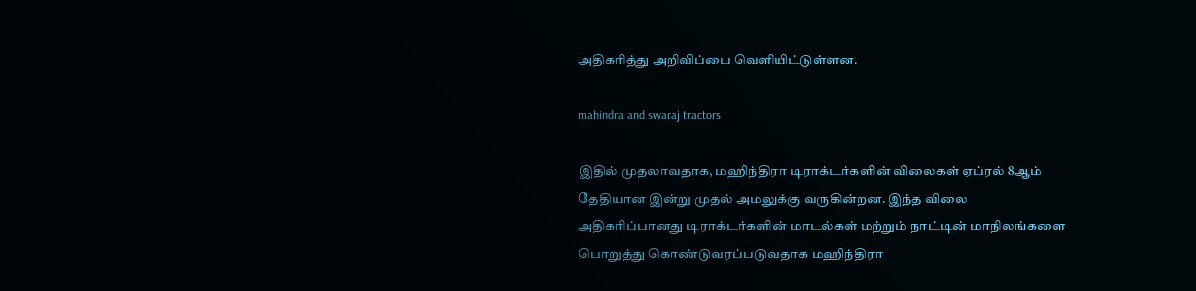அதிகரித்து அறிவிப்பை வெளியிட்டுள்ளன.

mahindra and swaraj tractors

இதில் முதலாவதாக, மஹிந்திரா டிராக்டர்களின் விலைகள் ஏப்ரல் 8ஆம் தேதியான இன்று முதல் அமலுக்கு வருகின்றன. இந்த விலை அதிகரிப்பானது டிராக்டர்களின் மாடல்கள் மற்றும் நாட்டின் மாநிலங்களை பொறுத்து கொண்டுவரப்படுவதாக மஹிந்திரா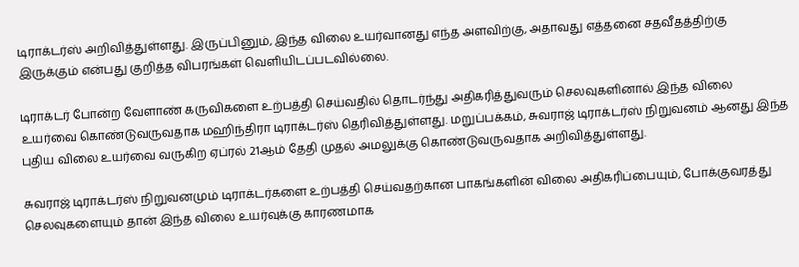டிராக்டர்ஸ் அறிவித்துள்ளது. இருப்பினும், இந்த விலை உயர்வானது எந்த அளவிற்கு, அதாவது எத்தனை சதவீதத்திற்கு இருக்கும் என்பது குறித்த விபரங்கள் வெளியிடப்படவில்லை.

டிராக்டர் போன்ற வேளாண் கருவிகளை உற்பத்தி செய்வதில் தொடர்ந்து அதிகரித்துவரும் செலவுகளினால் இந்த விலை உயர்வை கொண்டுவருவதாக மஹிந்திரா டிராக்டர்ஸ் தெரிவித்துள்ளது. மறுப்பக்கம், சுவராஜ் டிராக்டர்ஸ் நிறுவனம் ஆனது இந்த புதிய விலை உயர்வை வருகிற ஏப்ரல் 21ஆம் தேதி முதல் அமலுக்கு கொண்டுவருவதாக அறிவித்துள்ளது.

சுவராஜ் டிராக்டர்ஸ் நிறுவனமும் டிராக்டர்களை உற்பத்தி செய்வதற்கான பாகங்களின் விலை அதிகரிப்பையும், போக்குவரத்து செலவுகளையும் தான் இந்த விலை உயர்வுக்கு காரணமாக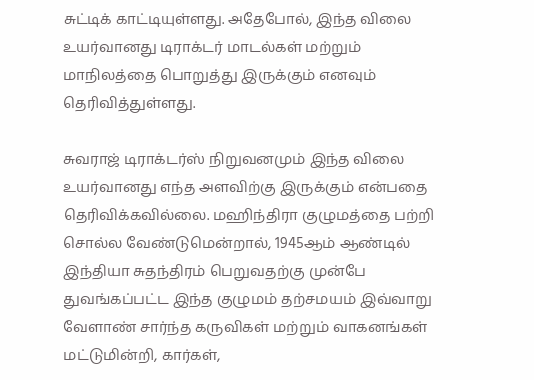சுட்டிக் காட்டியுள்ளது. அதேபோல், இந்த விலை உயர்வானது டிராக்டர் மாடல்கள் மற்றும் மாநிலத்தை பொறுத்து இருக்கும் எனவும் தெரிவித்துள்ளது.

சுவராஜ் டிராக்டர்ஸ் நிறுவனமும் இந்த விலை உயர்வானது எந்த அளவிற்கு இருக்கும் என்பதை தெரிவிக்கவில்லை. மஹிந்திரா குழுமத்தை பற்றி சொல்ல வேண்டுமென்றால், 1945ஆம் ஆண்டில் இந்தியா சுதந்திரம் பெறுவதற்கு முன்பே துவங்கப்பட்ட இந்த குழுமம் தற்சமயம் இவ்வாறு வேளாண் சார்ந்த கருவிகள் மற்றும் வாகனங்கள் மட்டுமின்றி, கார்கள்,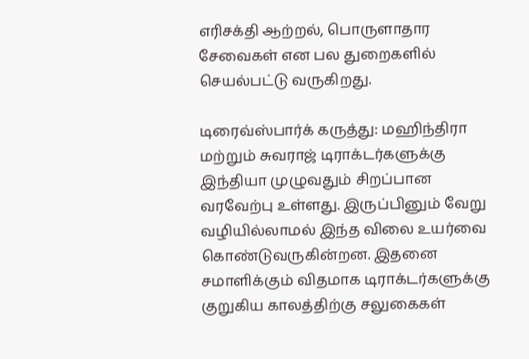எரிசக்தி ஆற்றல், பொருளாதார சேவைகள் என பல துறைகளில் செயல்பட்டு வருகிறது.

டிரைவ்ஸ்பார்க் கருத்து: மஹிந்திரா மற்றும் சுவராஜ் டிராக்டர்களுக்கு இந்தியா முழுவதும் சிறப்பான வரவேற்பு உள்ளது. இருப்பினும் வேறு வழியில்லாமல் இந்த விலை உயர்வை கொண்டுவருகின்றன. இதனை சமாளிக்கும் விதமாக டிராக்டர்களுக்கு குறுகிய காலத்திற்கு சலுகைகள்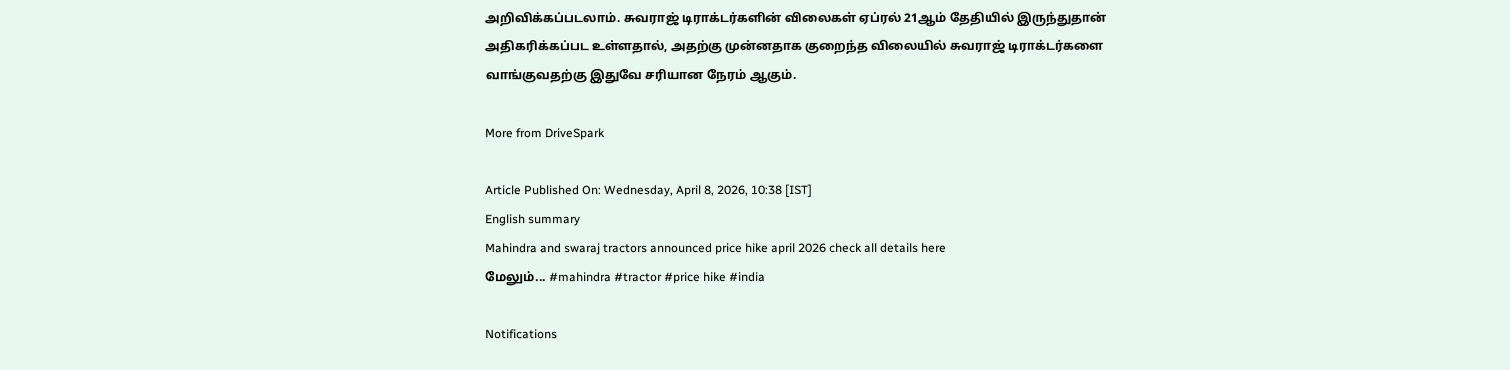அறிவிக்கப்படலாம். சுவராஜ் டிராக்டர்களின் விலைகள் ஏப்ரல் 21ஆம் தேதியில் இருந்துதான் அதிகரிக்கப்பட உள்ளதால், அதற்கு முன்னதாக குறைந்த விலையில் சுவராஜ் டிராக்டர்களை வாங்குவதற்கு இதுவே சரியான நேரம் ஆகும்.

More from DriveSpark

Article Published On: Wednesday, April 8, 2026, 10:38 [IST]
English summary
Mahindra and swaraj tractors announced price hike april 2026 check all details here
மேலும்... #mahindra #tractor #price hike #india

Notifications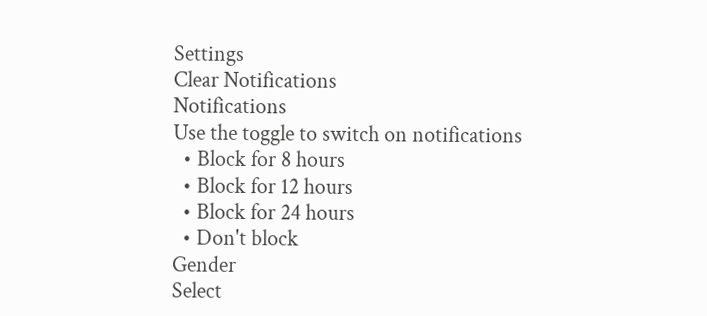Settings
Clear Notifications
Notifications
Use the toggle to switch on notifications
  • Block for 8 hours
  • Block for 12 hours
  • Block for 24 hours
  • Don't block
Gender
Select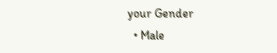your Gender
  • Male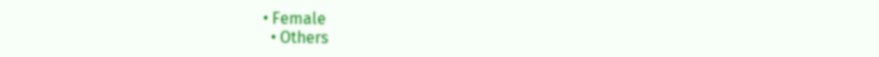• Female
  • Others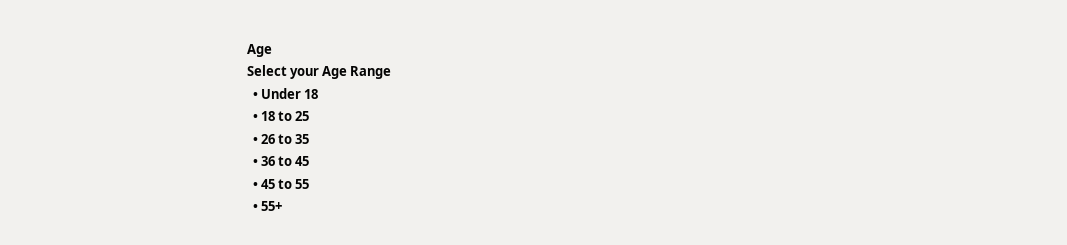Age
Select your Age Range
  • Under 18
  • 18 to 25
  • 26 to 35
  • 36 to 45
  • 45 to 55
  • 55+